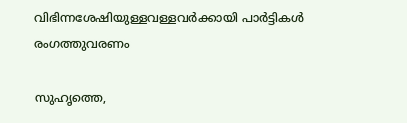വിഭിന്നശേഷിയുള്ളവള്ളവര്‍ക്കായി പാര്‍ട്ടികള്‍ രംഗത്തുവരണം

സുഹൃത്തെ,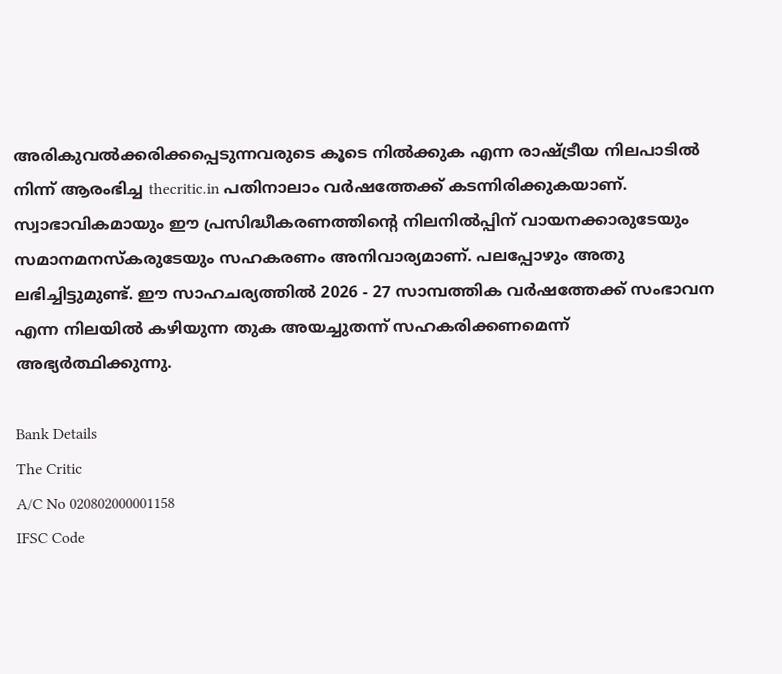അരികുവല്‍ക്കരിക്കപ്പെടുന്നവരുടെ കൂടെ നില്‍ക്കുക എന്ന രാഷ്ട്രീയ നിലപാടില്‍ നിന്ന് ആരംഭിച്ച thecritic.in പതിനാലാം വര്‍ഷത്തേക്ക് കടന്നിരിക്കുകയാണ്. സ്വാഭാവികമായും ഈ പ്രസിദ്ധീകരണത്തിന്റെ നിലനില്‍പ്പിന് വായനക്കാരുടേയും സമാനമനസ്‌കരുടേയും സഹകരണം അനിവാര്യമാണ്. പലപ്പോഴും അതു ലഭിച്ചിട്ടുമുണ്ട്. ഈ സാഹചര്യത്തില്‍ 2026 - 27 സാമ്പത്തിക വര്‍ഷത്തേക്ക് സംഭാവന എന്ന നിലയില്‍ കഴിയുന്ന തുക അയച്ചുതന്ന് സഹകരിക്കണമെന്ന് അഭ്യര്‍ത്ഥിക്കുന്നു.

Bank Details
The Critic
A/C No 020802000001158
IFSC Code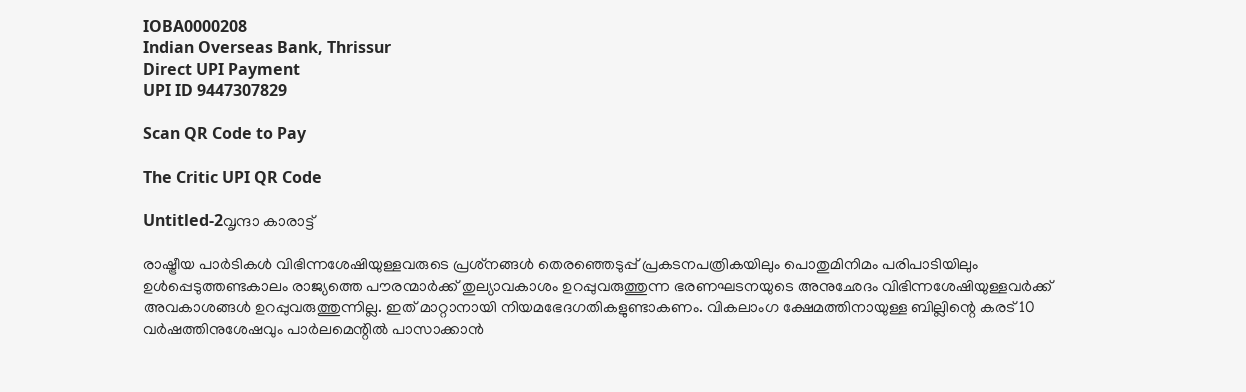IOBA0000208
Indian Overseas Bank, Thrissur
Direct UPI Payment
UPI ID 9447307829

Scan QR Code to Pay

The Critic UPI QR Code

Untitled-2വൃന്ദാ കാരാട്ട്

രാഷ്ട്രീയ പാര്‍ടികള്‍ വിഭിന്നശേഷിയുള്ളവരുടെ പ്രശ്‌നങ്ങള്‍ തെരഞ്ഞെടുപ്പ് പ്രകടനപത്രികയിലും പൊതുമിനിമം പരിപാടിയിലും ഉള്‍പ്പെടുത്തണ്ടകാലം രാജ്യത്തെ പൗരന്മാര്‍ക്ക് തുല്യാവകാശം ഉറപ്പുവരുത്തുന്ന ഭരണഘടനയുടെ അനുഛേദം വിഭിന്നശേഷിയുള്ളവര്‍ക്ക് അവകാശങ്ങള്‍ ഉറപ്പുവരുത്തുന്നില്ല. ഇത് മാറ്റാനായി നിയമഭേദഗതികളുണ്ടാകണം. വികലാംഗ ക്ഷേമത്തിനായുള്ള ബില്ലിന്റെ കരട് 10 വര്‍ഷത്തിനുശേഷവും പാര്‍ലമെന്റില്‍ പാസാക്കാന്‍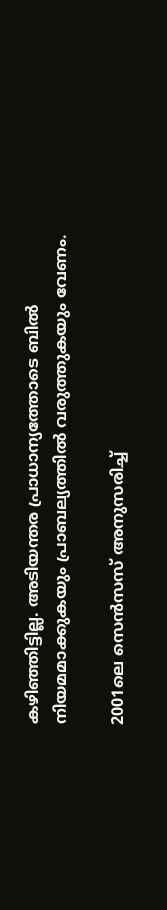കഴിഞ്ഞിട്ടില്ല. അടിയന്തര പ്രാധാന്യത്തോടെ ബില്‍ നിയമമാക്കുകയും പ്രാബല്യത്തില്‍ വരുത്തുകയും വേണം.

2001ലെ സെന്‍സസ് അനുസരിച്ച്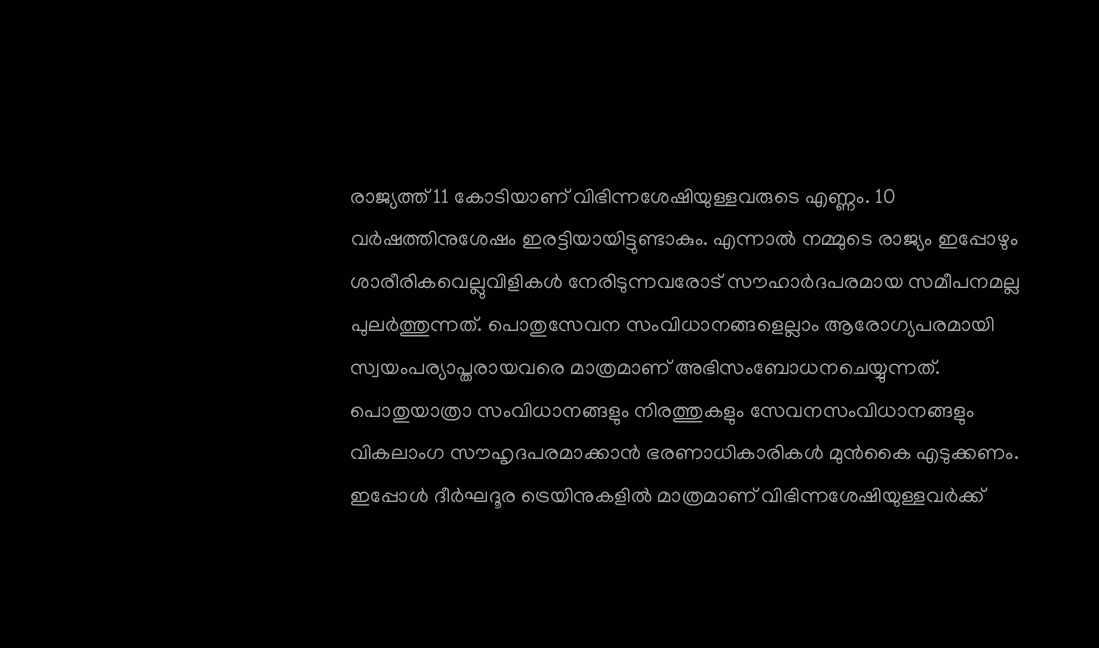രാജ്യത്ത് 11 കോടിയാണ് വിഭിന്നശേഷിയുള്ളവരുടെ എണ്ണം. 10 വര്‍ഷത്തിനുശേഷം ഇരട്ടിയായിട്ടുണ്ടാകും. എന്നാല്‍ നമ്മുടെ രാജ്യം ഇപ്പോഴും ശാരീരികവെല്ലുവിളികള്‍ നേരിടുന്നവരോട് സൗഹാര്‍ദപരമായ സമീപനമല്ല പുലര്‍ത്തുന്നത്. പൊതുസേവന സംവിധാനങ്ങളെല്ലാം ആരോഗ്യപരമായി സ്വയംപര്യാപ്തരായവരെ മാത്രമാണ് അഭിസംബോധനചെയ്യുന്നത്. പൊതുയാത്രാ സംവിധാനങ്ങളും നിരത്തുകളും സേവനസംവിധാനങ്ങളും വികലാംഗ സൗഹൃദപരമാക്കാന്‍ ഭരണാധികാരികള്‍ മുന്‍കൈ എടുക്കണം. ഇപ്പോള്‍ ദീര്‍ഘദൂര ട്രെയിനുകളില്‍ മാത്രമാണ് വിഭിന്നശേഷിയുള്ളവര്‍ക്ക്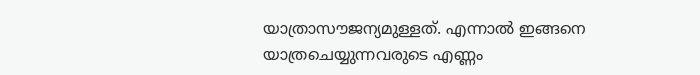യാത്രാസൗജന്യമുള്ളത്. എന്നാല്‍ ഇങ്ങനെ യാത്രചെയ്യുന്നവരുടെ എണ്ണം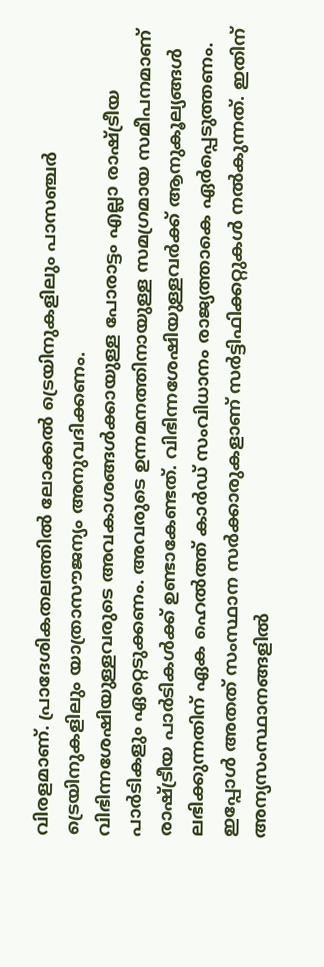വിരളമാണ്. പ്രാദേശികതലത്തില്‍ ലോക്കല്‍ ട്രെയിനുകളിലും പാസഞ്ചര്‍ ട്രെയിനുകളിലും യാത്രാസൗജന്യം അനുവദിക്കണം.
വിഭിന്നശേഷിയുള്ളവരുടെ അവകാശങ്ങള്‍ക്കായുള്ള പോരാട്ടം എല്ലാ രാഷ്ട്രീയ പാര്‍ടികളും ഏറ്റെടുക്കണം. അവരുടെ ഉന്നമനത്തിനായുള്ള സമഗ്രമായ സമീപനമാണ് രാഷ്ട്രീയ പാര്‍ടികള്‍ക്ക് ഉണ്ടാകേണ്ടത്. വിഭിന്നശേഷിയുള്ളവര്‍ക്ക് ആനുകൂല്യങ്ങള്‍ ലഭിക്കുന്നതിന് ഏക ഹെല്‍ത്ത് കാര്‍ഡ് സംവിധാനം രാജ്യത്താകെ ഏര്‍പ്പെടുത്തണം. ഇപ്പോള്‍ അതത് സംസ്ഥാന സര്‍ക്കാരുകളാണ് സര്‍ട്ടിഫിക്കറ്റുകള്‍ നല്‍കുന്നത്. ഇതിന് അന്യസംസ്ഥാനങ്ങളില്‍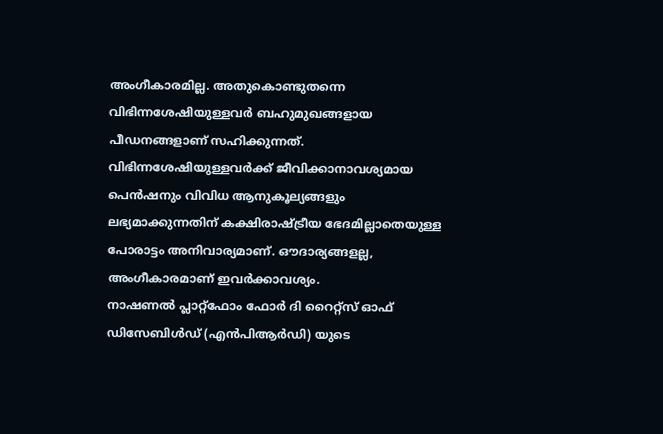അംഗീകാരമില്ല. അതുകൊണ്ടുതന്നെ വിഭിന്നശേഷിയുള്ളവര്‍ ബഹുമുഖങ്ങളായ പീഡനങ്ങളാണ് സഹിക്കുന്നത്. വിഭിന്നശേഷിയുള്ളവര്‍ക്ക് ജീവിക്കാനാവശ്യമായ പെന്‍ഷനും വിവിധ ആനുകൂല്യങ്ങളും ലഭ്യമാക്കുന്നതിന് കക്ഷിരാഷ്ട്രീയ ഭേദമില്ലാതെയുള്ള പോരാട്ടം അനിവാര്യമാണ്. ഔദാര്യങ്ങളല്ല, അംഗീകാരമാണ് ഇവര്‍ക്കാവശ്യം.
നാഷണല്‍ പ്ലാറ്റ്‌ഫോം ഫോര്‍ ദി റൈറ്റ്‌സ് ഓഫ് ഡിസേബിള്‍ഡ് (എന്‍പിആര്‍ഡി) യുടെ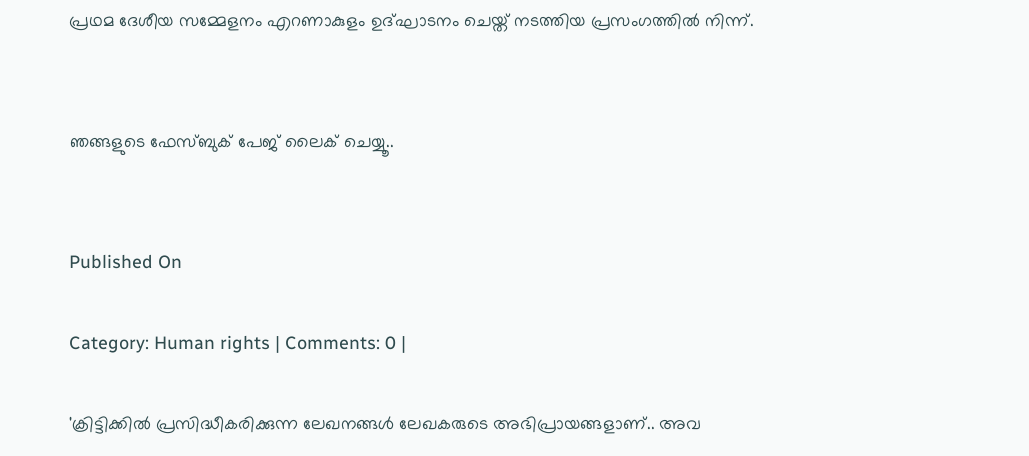പ്രഥമ ദേശീയ സമ്മേളനം എറണാകുളം ഉദ്ഘാടനം ചെയ്ത് നടത്തിയ പ്രസംഗത്തില്‍ നിന്ന്.


ഞങ്ങളുടെ ഫേസ്ബുക് പേജ് ലൈക് ചെയ്യൂ..


Published On

Category: Human rights | Comments: 0 |

'ക്രിട്ടിക്കില്‍ പ്രസിദ്ധീകരിക്കുന്ന ലേഖനങ്ങള്‍ ലേഖകരുടെ അഭിപ്രായങ്ങളാണ്.. അവ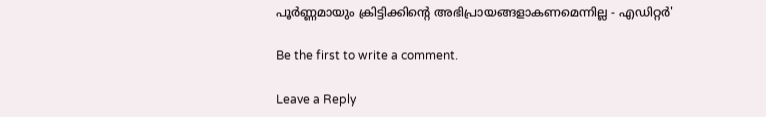പൂര്‍ണ്ണമായും ക്രിട്ടിക്കിന്റെ അഭിപ്രായങ്ങളാകണമെന്നില്ല - എഡിറ്റര്‍'

Be the first to write a comment.

Leave a Reply